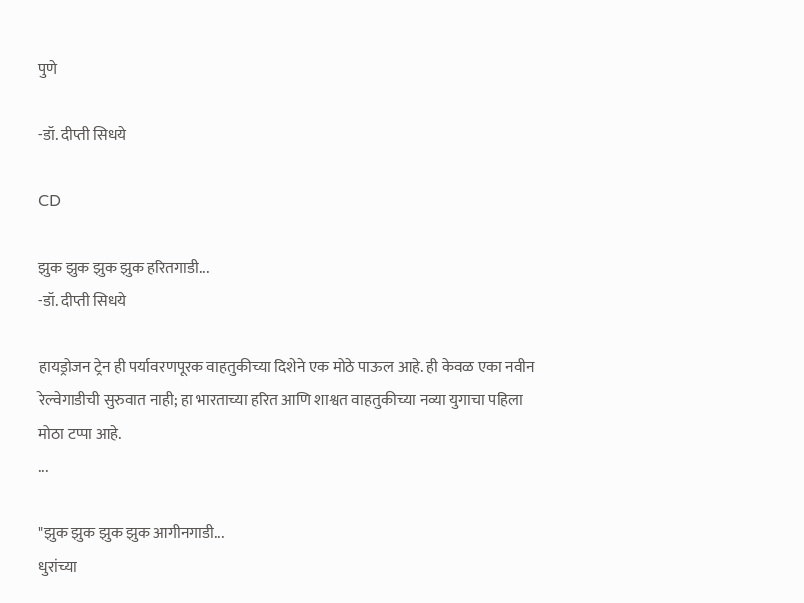पुणे

-डॉ. दीप्ती सिधये

CD

झुक झुक झुक झुक हरितगाडी...
-डॉ. दीप्ती सिधये

हायड्रोजन ट्रेन ही पर्यावरणपूरक वाहतुकीच्या दिशेने एक मोठे पाऊल आहे. ही केवळ एका नवीन रेल्वेगाडीची सुरुवात नाही; हा भारताच्या हरित आणि शाश्वत वाहतुकीच्या नव्या युगाचा पहिला मोठा टप्पा आहे.
...

"झुक झुक झुक झुक आगीनगाडी...
धुरांच्या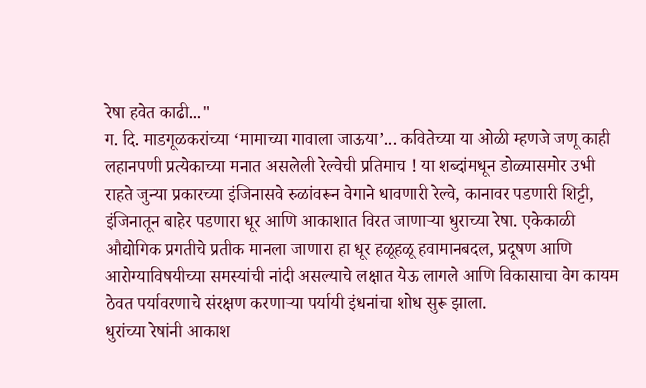रेषा हवेत काढी..."
ग. दि. माडगूळकरांच्या ‘मामाच्या गावाला जाऊया’... कवितेच्या या ओळी म्हणजे जणू काही लहानपणी प्रत्येकाच्या मनात असलेली रेल्वेची प्रतिमाच ! या शब्दांमधून डोळ्यासमोर उभी राहते जुन्या प्रकारच्या इंजिनासवे रुळांवरून वेगाने धावणारी रेल्वे, कानावर पडणारी शिट्टी, इंजिनातून बाहेर पडणारा धूर आणि आकाशात विरत जाणाऱ्या धुराच्या रेषा. एकेकाळी औद्योगिक प्रगतीचे प्रतीक मानला जाणारा हा धूर हळूहळू हवामानबदल, प्रदूषण आणि आरोग्याविषयीच्या समस्यांची नांदी असल्याचे लक्षात येऊ लागले आणि विकासाचा वेग कायम ठेवत पर्यावरणाचे संरक्षण करणाऱ्या पर्यायी इंधनांचा शोध सुरू झाला.
धुरांच्या रेषांनी आकाश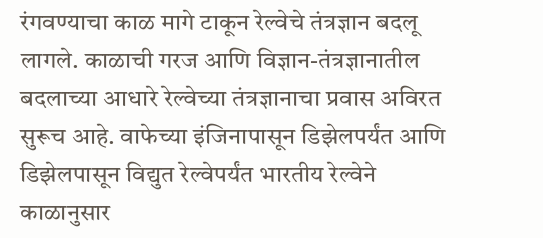रंगवण्याचा काळ मागे टाकून रेल्वेचे तंत्रज्ञान बदलू लागले. काळाची गरज आणि विज्ञान-तंत्रज्ञानातील बदलाच्या आधारे रेल्वेच्या तंत्रज्ञानाचा प्रवास अविरत सुरूच आहे. वाफेच्या इंजिनापासून डिझेलपर्यंत आणि डिझेलपासून विद्युत रेल्वेपर्यंत भारतीय रेल्वेने काळानुसार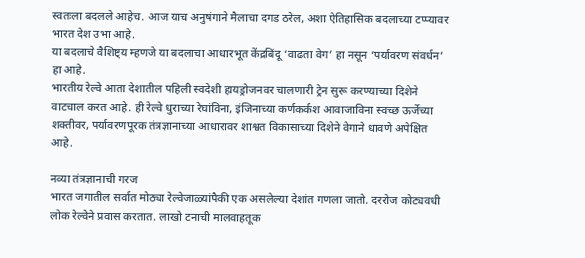स्वतःला बदलले आहेच. आज याच अनुषंगाने मैलाचा दगड ठरेल, अशा ऐतिहासिक बदलाच्या टप्प्यावर भारत देश उभा आहे.
या बदलाचे वैशिष्ट्य म्हणजे या बदलाचा आधारभूत केंद्रबिंदू ‘वाढता वेग’ हा नसून ‘पर्यावरण संवर्धन’ हा आहे.
भारतीय रेल्वे आता देशातील पहिली स्वदेशी हायड्रोजनवर चालणारी ट्रेन सुरू करण्याच्या दिशेने वाटचाल करत आहे. ही रेल्वे धुराच्या रेघांविना, इंजिनाच्या कर्णकर्कश आवाजाविना स्वच्छ ऊर्जेच्या शक्तीवर, पर्यावरणपूरक तंत्रज्ञानाच्या आधारावर शाश्वत विकासाच्या दिशेने वेगाने धावणे अपेक्षित आहे.

नव्या तंत्रज्ञानाची गरज
भारत जगातील सर्वात मोठ्या रेल्वेजाळ्यांपैकी एक असलेल्या देशांत गणला जातो. दररोज कोट्यवधी लोक रेल्वेने प्रवास करतात. लाखो टनाची मालवाहतूक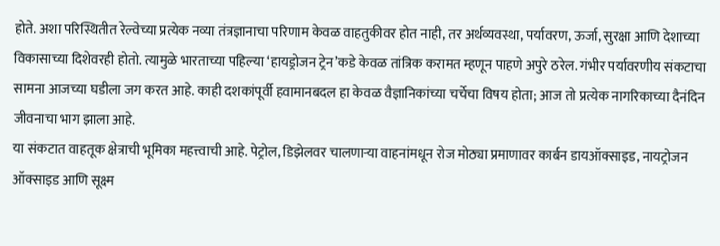होते. अशा परिस्थितीत रेल्वेच्या प्रत्येक नव्या तंत्रज्ञानाचा परिणाम केवळ वाहतुकीवर होत नाही, तर अर्थव्यवस्था, पर्यावरण, ऊर्जा, सुरक्षा आणि देशाच्या विकासाच्या दिशेवरही होतो. त्यामुळे भारताच्या पहिल्या ‘हायड्रोजन ट्रेन’कडे केवळ तांत्रिक करामत म्हणून पाहणे अपुरे ठरेल. गंभीर पर्यावरणीय संकटाचा सामना आजच्या घडीला जग करत आहे. काही दशकांपूर्वी हवामानबदल हा केवळ वैज्ञानिकांच्या चर्चेचा विषय होता; आज तो प्रत्येक नागरिकाच्या दैनंदिन जीवनाचा भाग झाला आहे.
या संकटात वाहतूक क्षेत्राची भूमिका महत्त्वाची आहे. पेट्रोल, डिझेलवर चालणाऱ्या वाहनांमधून रोज मोठ्या प्रमाणावर कार्बन डायऑक्साइड, नायट्रोजन ऑक्साइड आणि सूक्ष्म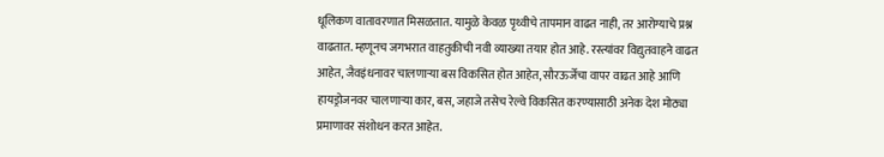धूलिकण वातावरणात मिसळतात. यामुळे केवळ पृथ्वीचे तापमान वाढत नाही, तर आरोग्याचे प्रश्न वाढतात. म्हणूनच जगभरात वाहतुकीची नवी व्याख्या तयार होत आहे. रस्त्यांवर विद्युतवाहने वाढत आहेत, जैवइंधनावर चालणाऱ्या बस विकसित होत आहेत, सौरऊर्जेचा वापर वाढत आहे आणि हायड्रोजनवर चालणाऱ्या कार, बस, जहाजे तसेच रेल्वे विकसित करण्यासाठी अनेक देश मोठ्या प्रमाणावर संशोधन करत आहेत.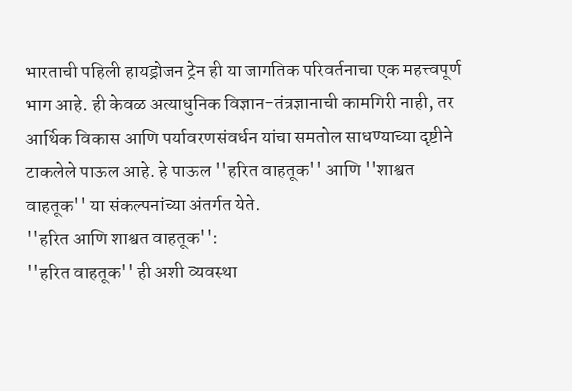भारताची पहिली हायड्रोजन ट्रेन ही या जागतिक परिवर्तनाचा एक महत्त्वपूर्ण भाग आहे. ही केवळ अत्याधुनिक विज्ञान-तंत्रज्ञानाची कामगिरी नाही, तर आर्थिक विकास आणि पर्यावरणसंवर्धन यांचा समतोल साधण्याच्या दृष्टीने टाकलेले पाऊल आहे. हे पाऊल ''हरित वाहतूक'' आणि ''शाश्वत वाहतूक'' या संकल्पनांच्या अंतर्गत येते.
''हरित आणि शाश्वत वाहतूक'':
''हरित वाहतूक'' ही अशी व्यवस्था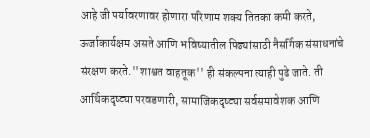आहे जी पर्यावरणावर होणारा परिणाम शक्य तितका कमी करते, ऊर्जाकार्यक्षम असते आणि भविष्यातील पिढ्यांसाठी नैसर्गिक संसाधनांचे संरक्षण करते.''शाश्वत वाहतूक'' ही संकल्पना त्याही पुढे जाते. ती आर्थिकदृष्ट्या परवडणारी, सामाजिकदृष्ट्या सर्वसमावेशक आणि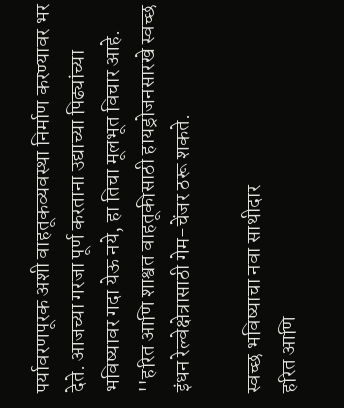पर्यावरणपूरक अशी वाहतूकव्यवस्था निर्माण करण्यावर भर देते. आजच्या गरजा पूर्ण करताना उद्याच्या पिढ्यांच्या भविष्यावर गदा येऊ नये, हा तिचा मूलभूत विचार आहे.
''हरित आणि शाश्वत वाहतूकीसाठी हायड्रोजनसारखे स्वच्छ इंधन रेल्वेक्षेत्रासाठी गेम-चेंजर ठरू शकते.

स्वच्छ भविष्याचा नवा साथीदार
हरित आणि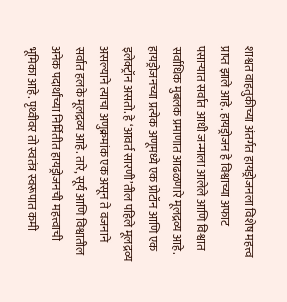शाश्वत वाहतुकीच्या अंतर्गत हायड्रोजनला विशेष महत्त्व प्राप्त झाले आहे. हायड्रोजन हे विश्वाच्या अफाट पसाऱ्यात सर्वात आधी जन्माला आलेले आणि विश्वात सर्वाधिक मुबलक प्रमाणात आढळणारे मूलद्रव्य आहे. हायड्रोजनच्या प्रत्येक अणूमध्ये एक प्रोटॉन आणि एक इलेक्ट्रॉन असतो. हे ‘आवर्त सारणी’तील पहिले मूलद्रव्य असल्याने त्याचा अणुक्रमांक एक असून ते वजनाने सर्वात हलके मूलद्रव्य आहे. तारे, सूर्य आणि विश्वातील अनेक पदार्थांच्या निर्मितीत हायड्रोजनची महत्त्वाची भूमिका आहे. पृथ्वीवर तो स्वतंत्र स्वरूपात कमी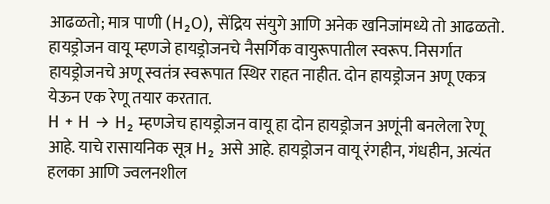आढळतो; मात्र पाणी (H₂O), सेंद्रिय संयुगे आणि अनेक खनिजांमध्ये तो आढळतो. हायड्रोजन वायू म्हणजे हायड्रोजनचे नैसर्गिक वायुरूपातील स्वरूप. निसर्गात हायड्रोजनचे अणू स्वतंत्र स्वरूपात स्थिर राहत नाहीत. दोन हायड्रोजन अणू एकत्र येऊन एक रेणू तयार करतात.
H + H → H₂ म्हणजेच हायड्रोजन वायू हा दोन हायड्रोजन अणूंनी बनलेला रेणू आहे. याचे रासायनिक सूत्र H₂ असे आहे. हायड्रोजन वायू रंगहीन, गंधहीन, अत्यंत हलका आणि ज्वलनशील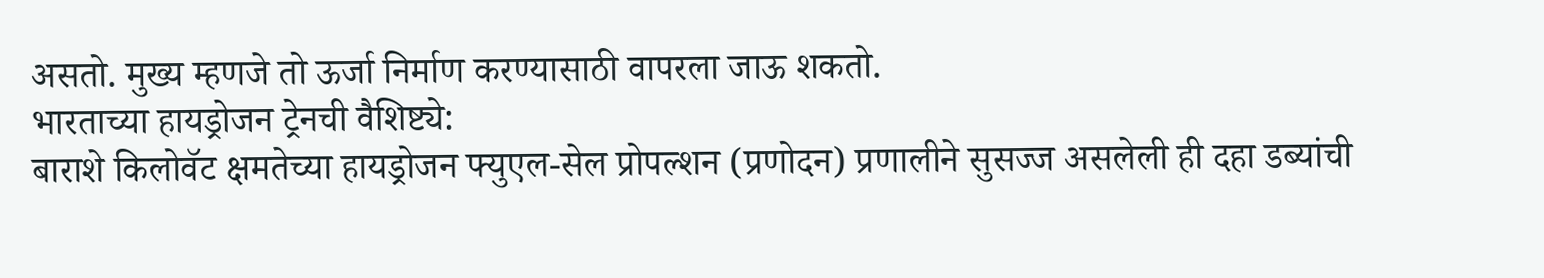असतो. मुख्य म्हणजे तो ऊर्जा निर्माण करण्यासाठी वापरला जाऊ शकतो.
भारताच्या हायड्रोजन ट्रेनची वैशिष्ट्ये:
बाराशे किलोवॅट क्षमतेच्या हायड्रोजन फ्युएल-सेल प्रोपल्शन (प्रणोदन) प्रणालीने सुसज्ज असलेली ही दहा डब्यांची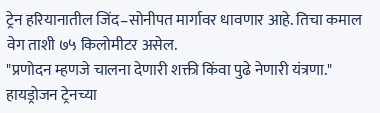ट्रेन हरियानातील जिंद–सोनीपत मार्गावर धावणार आहे. तिचा कमाल वेग ताशी ७५ किलोमीटर असेल.
"प्रणोदन म्हणजे चालना देणारी शक्ती किंवा पुढे नेणारी यंत्रणा." हायड्रोजन ट्रेनच्या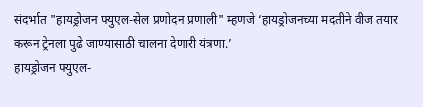संदर्भात "हायड्रोजन फ्युएल-सेल प्रणोदन प्रणाली" म्हणजे ‘हायड्रोजनच्या मदतीने वीज तयार करून ट्रेनला पुढे जाण्यासाठी चालना देणारी यंत्रणा.’
हायड्रोजन फ्युएल-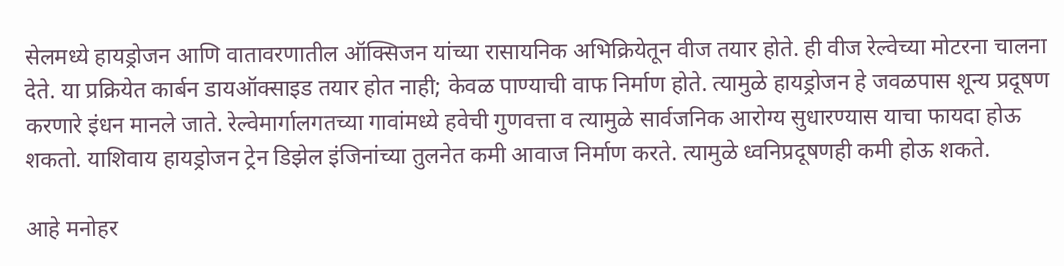सेलमध्ये हायड्रोजन आणि वातावरणातील ऑक्सिजन यांच्या रासायनिक अभिक्रियेतून वीज तयार होते. ही वीज रेल्वेच्या मोटरना चालना देते. या प्रक्रियेत कार्बन डायऑक्साइड तयार होत नाही; केवळ पाण्याची वाफ निर्माण होते. त्यामुळे हायड्रोजन हे जवळपास शून्य प्रदूषण करणारे इंधन मानले जाते. रेल्वेमार्गालगतच्या गावांमध्ये हवेची गुणवत्ता व त्यामुळे सार्वजनिक आरोग्य सुधारण्यास याचा फायदा होऊ शकतो. याशिवाय हायड्रोजन ट्रेन डिझेल इंजिनांच्या तुलनेत कमी आवाज निर्माण करते. त्यामुळे ध्वनिप्रदूषणही कमी होऊ शकते.

आहे मनोहर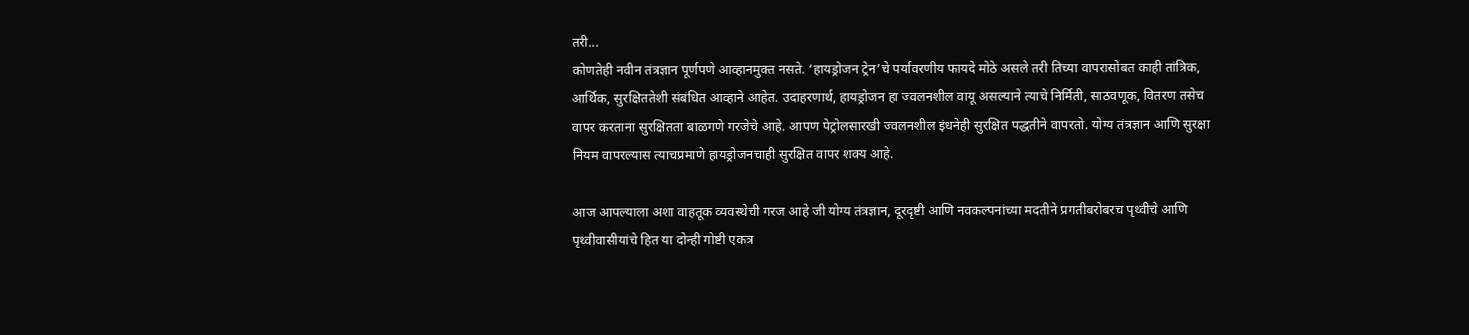तरी...
कोणतेही नवीन तंत्रज्ञान पूर्णपणे आव्हानमुक्त नसते. ‘हायड्रोजन ट्रेन’चे पर्यावरणीय फायदे मोठे असले तरी तिच्या वापरासोबत काही तांत्रिक, आर्थिक, सुरक्षिततेशी संबंधित आव्हाने आहेत. उदाहरणार्थ, हायड्रोजन हा ज्वलनशील वायू असल्याने त्याचे निर्मिती, साठवणूक, वितरण तसेच वापर करताना सुरक्षितता बाळगणे गरजेचे आहे. आपण पेट्रोलसारखी ज्वलनशील इंधनेही सुरक्षित पद्धतीने वापरतो. योग्य तंत्रज्ञान आणि सुरक्षा नियम वापरल्यास त्याचप्रमाणे हायड्रोजनचाही सुरक्षित वापर शक्य आहे.

आज आपल्याला अशा वाहतूक व्यवस्थेची गरज आहे जी योग्य तंत्रज्ञान, दूरदृष्टी आणि नवकल्पनांच्या मदतीने प्रगतीबरोबरच पृथ्वीचे आणि पृथ्वीवासीयांचे हित या दोन्ही गोष्टी एकत्र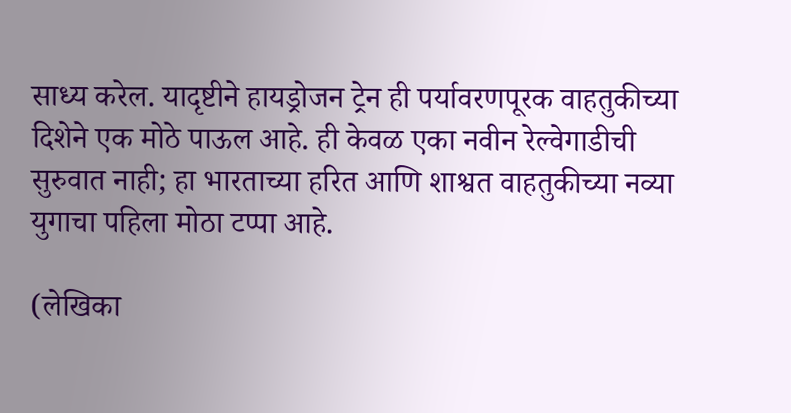साध्य करेल. यादृष्टीने हायड्रोजन ट्रेन ही पर्यावरणपूरक वाहतुकीच्या दिशेने एक मोठे पाऊल आहे. ही केवळ एका नवीन रेल्वेगाडीची सुरुवात नाही; हा भारताच्या हरित आणि शाश्वत वाहतुकीच्या नव्या युगाचा पहिला मोठा टप्पा आहे.

(लेखिका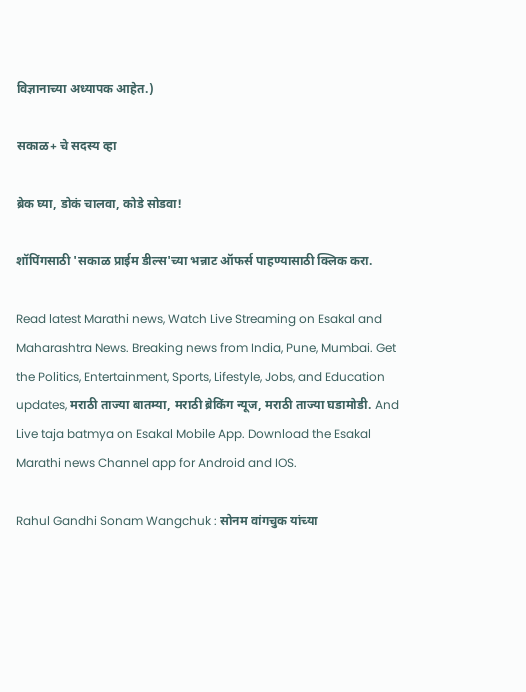विज्ञानाच्या अध्यापक आहेत.)

सकाळ+ चे सदस्य व्हा

ब्रेक घ्या, डोकं चालवा, कोडे सोडवा!

शॉपिंगसाठी 'सकाळ प्राईम डील्स'च्या भन्नाट ऑफर्स पाहण्यासाठी क्लिक करा.

Read latest Marathi news, Watch Live Streaming on Esakal and Maharashtra News. Breaking news from India, Pune, Mumbai. Get the Politics, Entertainment, Sports, Lifestyle, Jobs, and Education updates, मराठी ताज्या बातम्या, मराठी ब्रेकिंग न्यूज, मराठी ताज्या घडामोडी. And Live taja batmya on Esakal Mobile App. Download the Esakal Marathi news Channel app for Android and IOS.

Rahul Gandhi Sonam Wangchuk : सोनम वांगचुक यांच्या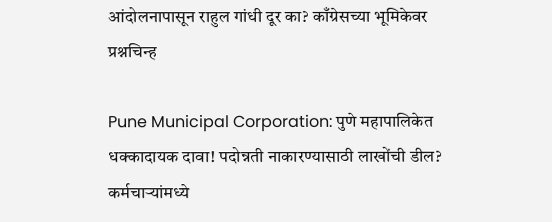आंदोलनापासून राहुल गांधी दूर का? काँग्रेसच्या भूमिकेवर प्रश्नचिन्ह

Pune Municipal Corporation: पुणे महापालिकेत धक्कादायक दावा! पदोन्नती नाकारण्यासाठी लाखोंची डील? कर्मचाऱ्यांमध्ये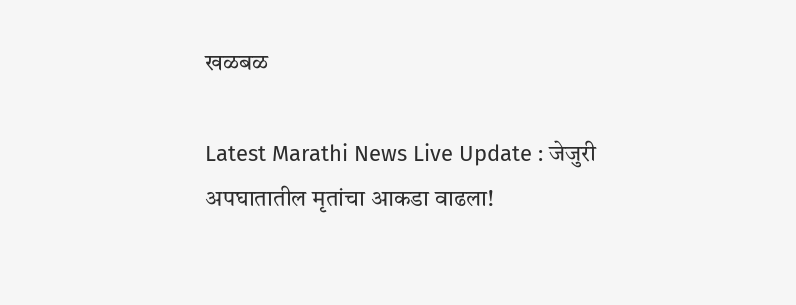खळबळ

Latest Marathi News Live Update : जेजुरी अपघातातील मृतांचा आकडा वाढला!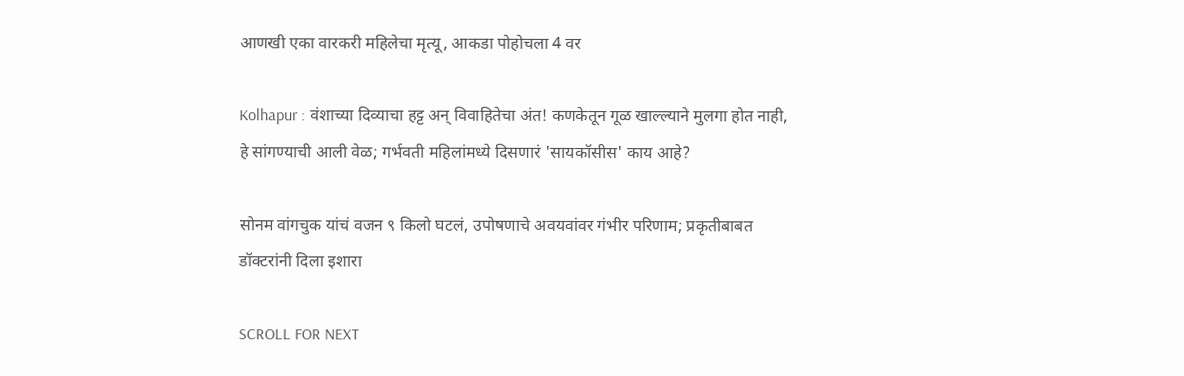आणखी एका वारकरी महिलेचा मृत्यू, आकडा पोहोचला 4 वर

Kolhapur : वंशाच्या दिव्याचा हट्ट अन् विवाहितेचा अंत! कणकेतून गूळ खाल्ल्याने मुलगा होत नाही, हे सांगण्याची आली वेळ; गर्भवती महिलांमध्ये दिसणारं 'सायकॉसीस' काय आहे?

सोनम वांगचुक यांचं वजन ९ किलो घटलं, उपोषणाचे अवयवांवर गंभीर परिणाम; प्रकृतीबाबत डॉक्टरांनी दिला इशारा

SCROLL FOR NEXT